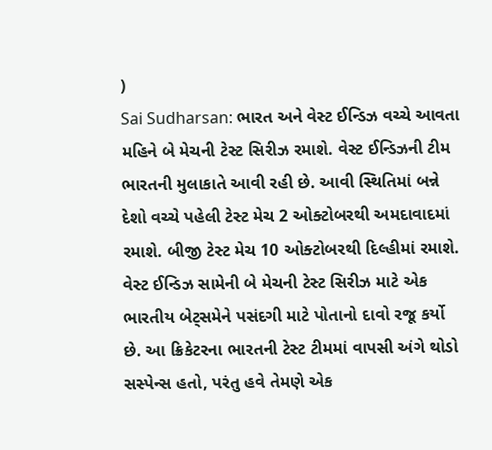)
Sai Sudharsan: ભારત અને વેસ્ટ ઈન્ડિઝ વચ્ચે આવતા મહિને બે મેચની ટેસ્ટ સિરીઝ રમાશે. વેસ્ટ ઈન્ડિઝની ટીમ ભારતની મુલાકાતે આવી રહી છે. આવી સ્થિતિમાં બન્ને દેશો વચ્ચે પહેલી ટેસ્ટ મેચ 2 ઓક્ટોબરથી અમદાવાદમાં રમાશે. બીજી ટેસ્ટ મેચ 10 ઓક્ટોબરથી દિલ્હીમાં રમાશે. વેસ્ટ ઈન્ડિઝ સામેની બે મેચની ટેસ્ટ સિરીઝ માટે એક ભારતીય બેટ્સમેને પસંદગી માટે પોતાનો દાવો રજૂ કર્યો છે. આ ક્રિકેટરના ભારતની ટેસ્ટ ટીમમાં વાપસી અંગે થોડો સસ્પેન્સ હતો, પરંતુ હવે તેમણે એક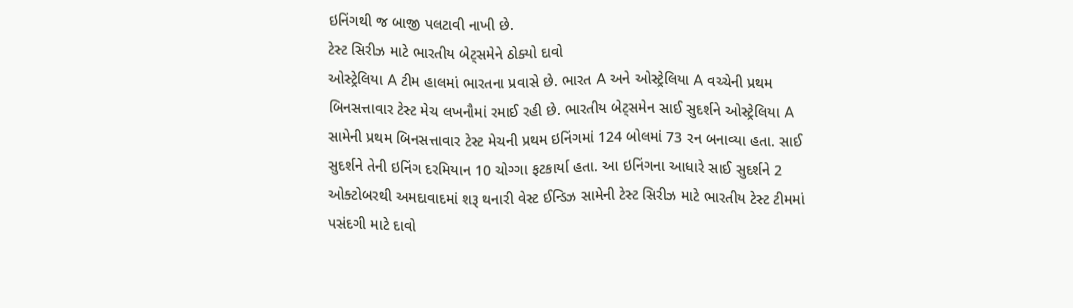ઇનિંગથી જ બાજી પલટાવી નાખી છે.
ટેસ્ટ સિરીઝ માટે ભારતીય બેટ્સમેને ઠોક્યો દાવો
ઓસ્ટ્રેલિયા A ટીમ હાલમાં ભારતના પ્રવાસે છે. ભારત A અને ઓસ્ટ્રેલિયા A વચ્ચેની પ્રથમ બિનસત્તાવાર ટેસ્ટ મેચ લખનૌમાં રમાઈ રહી છે. ભારતીય બેટ્સમેન સાઈ સુદર્શને ઓસ્ટ્રેલિયા A સામેની પ્રથમ બિનસત્તાવાર ટેસ્ટ મેચની પ્રથમ ઇનિંગમાં 124 બોલમાં 73 રન બનાવ્યા હતા. સાઈ સુદર્શને તેની ઇનિંગ દરમિયાન 10 ચોગ્ગા ફટકાર્યા હતા. આ ઇનિંગના આધારે સાઈ સુદર્શને 2 ઓક્ટોબરથી અમદાવાદમાં શરૂ થનારી વેસ્ટ ઈન્ડિઝ સામેની ટેસ્ટ સિરીઝ માટે ભારતીય ટેસ્ટ ટીમમાં પસંદગી માટે દાવો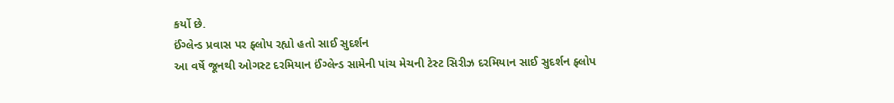કર્યો છે.
ઈંગ્લેન્ડ પ્રવાસ પર ફ્લોપ રહ્યો હતો સાઈ સુદર્શન
આ વર્ષે જૂનથી ઓગસ્ટ દરમિયાન ઈંગ્લેન્ડ સામેની પાંચ મેચની ટેસ્ટ સિરીઝ દરમિયાન સાઈ સુદર્શન ફ્લોપ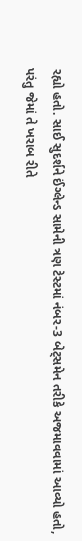રહ્યો હતો. સાઈ સુદર્શને ઈંગ્લેન્ડ સામેની ત્રણ ટેસ્ટમાં નંબર-3 બેટ્સમેન તરીકે અજમાવવામાં આવ્યો હતો, પરંતુ જેમાં તે ખરાબ રીતે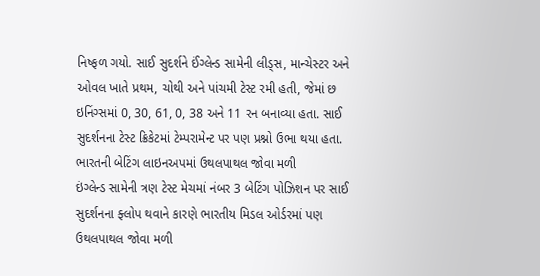નિષ્ફળ ગયો. સાઈ સુદર્શને ઈંગ્લેન્ડ સામેની લીડ્સ, માન્ચેસ્ટર અને ઓવલ ખાતે પ્રથમ, ચોથી અને પાંચમી ટેસ્ટ રમી હતી, જેમાં છ ઇનિંગ્સમાં 0, 30, 61, 0, 38 અને 11 રન બનાવ્યા હતા. સાઈ સુદર્શનના ટેસ્ટ ક્રિકેટમાં ટેમ્પરામેન્ટ પર પણ પ્રશ્નો ઉભા થયા હતા.
ભારતની બેટિંગ લાઇનઅપમાં ઉથલપાથલ જોવા મળી
ઇંગ્લેન્ડ સામેની ત્રણ ટેસ્ટ મેચમાં નંબર 3 બેટિંગ પોઝિશન પર સાઈ સુદર્શનના ફ્લોપ થવાને કારણે ભારતીય મિડલ ઓર્ડરમાં પણ ઉથલપાથલ જોવા મળી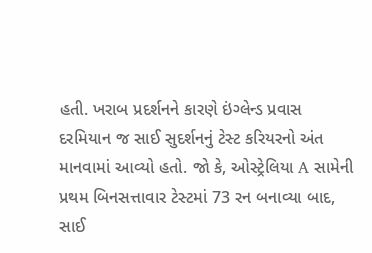હતી. ખરાબ પ્રદર્શનને કારણે ઇંગ્લેન્ડ પ્રવાસ દરમિયાન જ સાઈ સુદર્શનનું ટેસ્ટ કરિયરનો અંત માનવામાં આવ્યો હતો. જો કે, ઓસ્ટ્રેલિયા A સામેની પ્રથમ બિનસત્તાવાર ટેસ્ટમાં 73 રન બનાવ્યા બાદ, સાઈ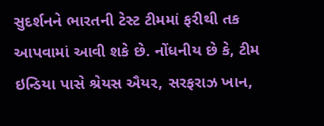સુદર્શનને ભારતની ટેસ્ટ ટીમમાં ફરીથી તક આપવામાં આવી શકે છે. નોંધનીય છે કે, ટીમ ઇન્ડિયા પાસે શ્રેયસ ઐયર, સરફરાઝ ખાન,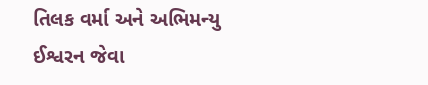તિલક વર્મા અને અભિમન્યુ ઈશ્વરન જેવા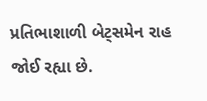પ્રતિભાશાળી બેટ્સમેન રાહ જોઈ રહ્યા છે.